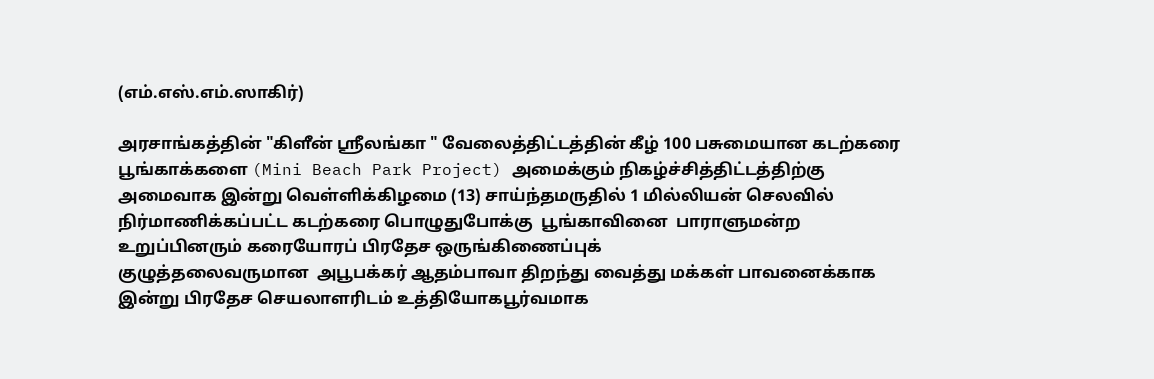(எம்.எஸ்.எம்.ஸாகிர்)

அரசாங்கத்தின் "கிளீன் ஸ்ரீலங்கா " வேலைத்திட்டத்தின் கீழ் 100 பசுமையான கடற்கரை பூங்காக்களை (Mini Beach Park Project) அமைக்கும் நிகழ்ச்சித்திட்டத்திற்கு  அமைவாக இன்று வெள்ளிக்கிழமை (13) சாய்ந்தமருதில் 1 மில்லியன் செலவில் நிர்மாணிக்கப்பட்ட கடற்கரை பொழுதுபோக்கு  பூங்காவினை  பாராளுமன்ற உறுப்பினரும் கரையோரப் பிரதேச ஒருங்கிணைப்புக்
குழுத்தலைவருமான  அபூபக்கர் ஆதம்பாவா திறந்து வைத்து மக்கள் பாவனைக்காக இன்று பிரதேச செயலாளரிடம் உத்தியோகபூர்வமாக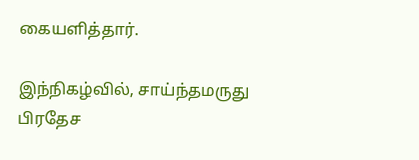கையளித்தார்.

இந்நிகழ்வில், சாய்ந்தமருது பிரதேச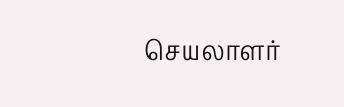செயலாளர்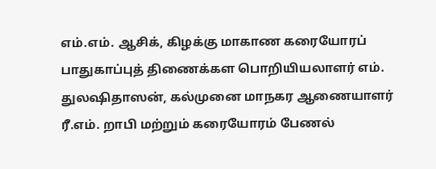எம்.எம். ஆசிக், கிழக்கு மாகாண கரையோரப் பாதுகாப்புத் திணைக்கள பொறியியலாளர் எம். துலஷிதாஸன், கல்முனை மாநகர ஆணையாளர் ரீ.எம். றாபி மற்றும் கரையோரம் பேணல்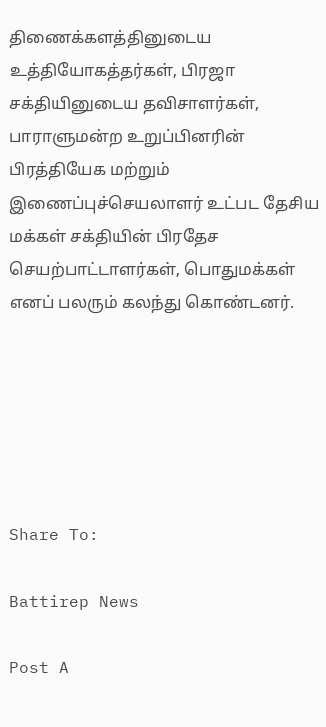திணைக்களத்தினுடைய உத்தியோகத்தர்கள், பிரஜா சக்தியினுடைய தவிசாளர்கள், பாராளுமன்ற உறுப்பினரின் பிரத்தியேக மற்றும் இணைப்புச்செயலாளர் உட்பட தேசிய மக்கள் சக்தியின் பிரதேச செயற்பாட்டாளர்கள், பொதுமக்கள் எனப் பலரும் கலந்து கொண்டனர்.






Share To:

Battirep News

Post A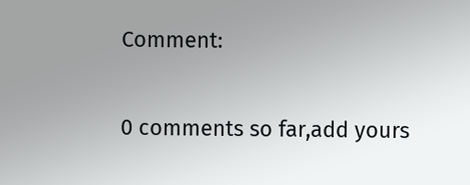Comment:

0 comments so far,add yours